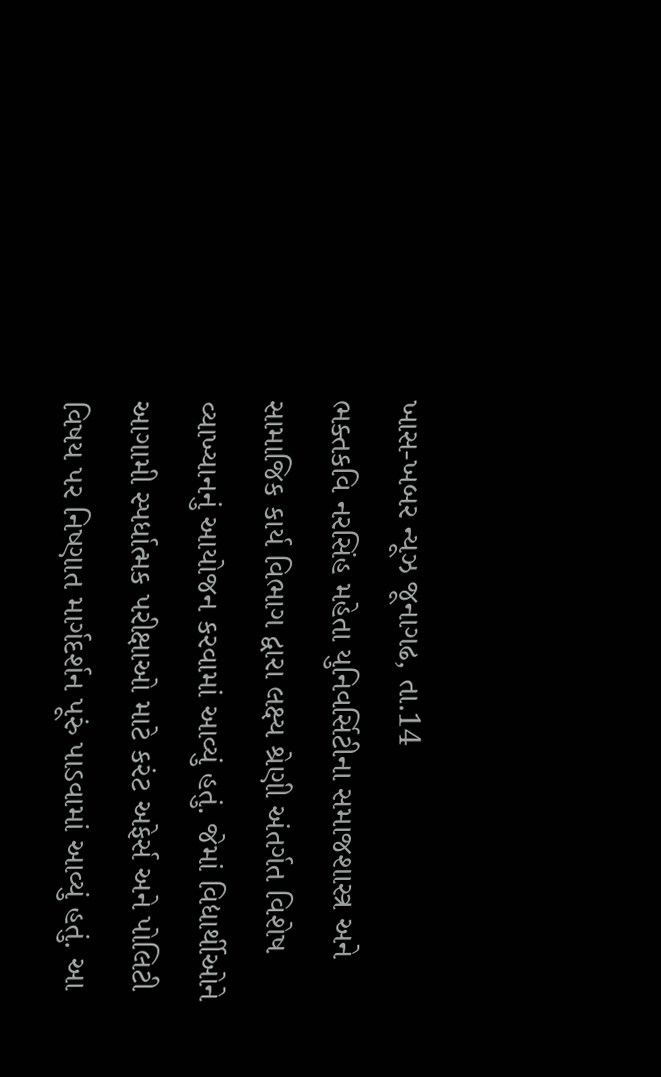ખાસ-ખબર ન્યૂઝ જૂનાગઢ, તા.14
ભક્તકવિ નરસિંહ મહેતા યુનિવર્સિટીના સમાજશાસ્ત્ર અને સામાજિક કાર્ય વિભાગ દ્વારા લક્ષ્ય શ્રેણી અંતર્ગત વિશેષ વ્યાખ્યાનનું આયોજન કરવામાં આવ્યું હતું. જેમાં વિદ્યાર્થીઓને આગામી સ્પર્ધાત્મક પરીક્ષાઓ માટે કરંટ અફેર્સ અને પોલિટી વિષય પર નિષ્ણાત માર્ગદર્શન પૂરું પાડવામાં આવ્યું હતું. આ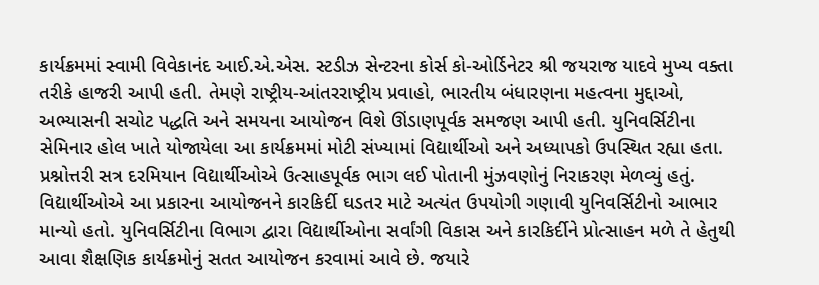કાર્યક્રમમાં સ્વામી વિવેકાનંદ આઈ.એ.એસ. સ્ટડીઝ સેન્ટરના કોર્સ કો-ઓર્ડિનેટર શ્રી જયરાજ યાદવે મુખ્ય વક્તા તરીકે હાજરી આપી હતી. તેમણે રાષ્ટ્રીય-આંતરરાષ્ટ્રીય પ્રવાહો, ભારતીય બંધારણના મહત્વના મુદ્દાઓ, અભ્યાસની સચોટ પદ્ધતિ અને સમયના આયોજન વિશે ઊંડાણપૂર્વક સમજણ આપી હતી. યુનિવર્સિટીના સેમિનાર હોલ ખાતે યોજાયેલા આ કાર્યક્રમમાં મોટી સંખ્યામાં વિદ્યાર્થીઓ અને અધ્યાપકો ઉપસ્થિત રહ્યા હતા. પ્રશ્નોત્તરી સત્ર દરમિયાન વિદ્યાર્થીઓએ ઉત્સાહપૂર્વક ભાગ લઈ પોતાની મુંઝવણોનું નિરાકરણ મેળવ્યું હતું. વિદ્યાર્થીઓએ આ પ્રકારના આયોજનને કારકિર્દી ઘડતર માટે અત્યંત ઉપયોગી ગણાવી યુનિવર્સિટીનો આભાર માન્યો હતો. યુનિવર્સિટીના વિભાગ દ્વારા વિદ્યાર્થીઓના સર્વાંગી વિકાસ અને કારકિર્દીને પ્રોત્સાહન મળે તે હેતુથી આવા શૈક્ષણિક કાર્યક્રમોનું સતત આયોજન કરવામાં આવે છે. જયારે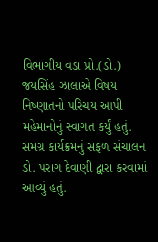વિભાગીય વડા પ્રો.(ડો.) જયસિંહ ઝાલાએ વિષય નિષ્ણાતનો પરિચય આપી મહેમાનોનું સ્વાગત કર્યું હતું. સમગ્ર કાર્યક્રમનું સફળ સંચાલન ડો. પરાગ દેવાણી દ્વારા કરવામાં આવ્યું હતું.